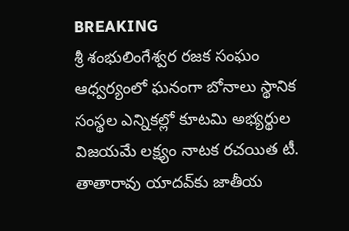BREAKING
శ్రీ శంభులింగేశ్వర రజక సంఘం ఆధ్వర్యంలో ఘనంగా బోనాలు స్థానిక సంస్థల ఎన్నికల్లో కూటమి అభ్యర్థుల విజయమే లక్ష్యం నాటక రచయిత టీ. తాతారావు యాదవ్‌కు జాతీయ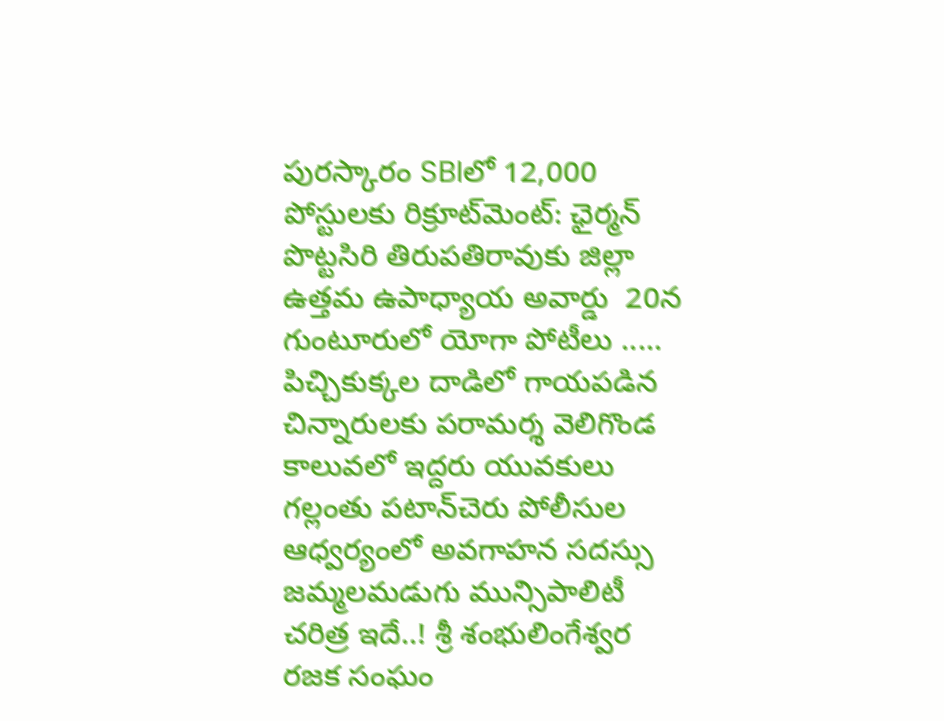పురస్కారం SBIలో 12,000 పోస్టులకు రిక్రూట్‌మెంట్: ఛైర్మన్ పొట్టసిరి తిరుపతిరావుకు జిల్లా ఉత్తమ ఉపాధ్యాయ అవార్డు  20న గుంటూరులో యోగా పోటీలు ..... పిచ్చికుక్కల దాడిలో గాయపడిన చిన్నారులకు పరామర్శ వెలిగొండ కాలువలో ఇద్దరు యువకులు గల్లంతు పటాన్‌చెరు పోలీసుల ఆధ్వర్యంలో అవగాహన సదస్సు జమ్మలమడుగు మున్సిపాలిటీ చరిత్ర ఇదే..! శ్రీ శంభులింగేశ్వర రజక సంఘం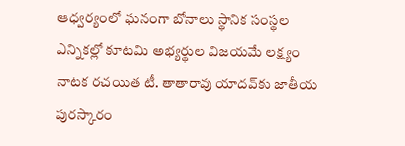ఆధ్వర్యంలో ఘనంగా బోనాలు స్థానిక సంస్థల ఎన్నికల్లో కూటమి అభ్యర్థుల విజయమే లక్ష్యం నాటక రచయిత టీ. తాతారావు యాదవ్‌కు జాతీయ పురస్కారం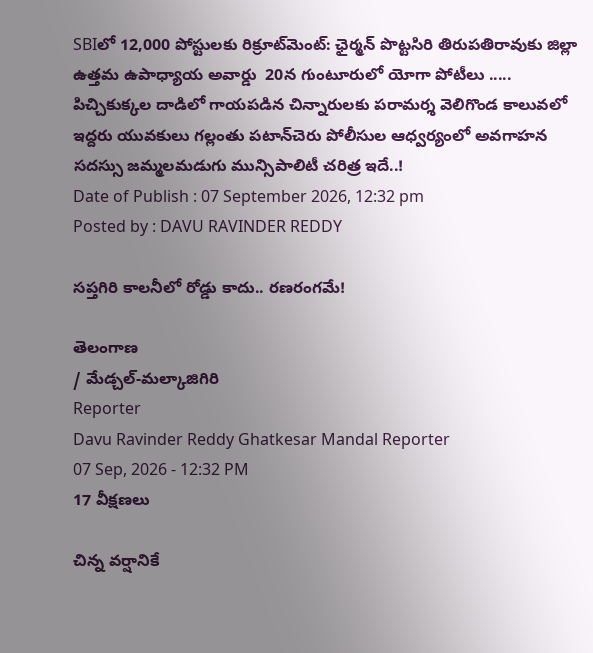SBIలో 12,000 పోస్టులకు రిక్రూట్‌మెంట్: ఛైర్మన్ పొట్టసిరి తిరుపతిరావుకు జిల్లా ఉత్తమ ఉపాధ్యాయ అవార్డు  20న గుంటూరులో యోగా పోటీలు ..... పిచ్చికుక్కల దాడిలో గాయపడిన చిన్నారులకు పరామర్శ వెలిగొండ కాలువలో ఇద్దరు యువకులు గల్లంతు పటాన్‌చెరు పోలీసుల ఆధ్వర్యంలో అవగాహన సదస్సు జమ్మలమడుగు మున్సిపాలిటీ చరిత్ర ఇదే..!
Date of Publish : 07 September 2026, 12:32 pm
Posted by : DAVU RAVINDER REDDY

సప్తగిరి కాలనీలో రోడ్డు కాదు.. రణరంగమే!

తెలంగాణ
/ మేడ్చల్-మల్కాజిగిరి
Reporter
Davu Ravinder Reddy Ghatkesar Mandal Reporter
07 Sep, 2026 - 12:32 PM
17 వీక్షణలు

చిన్న వర్షానికే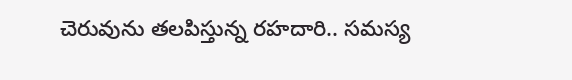చెరువును తలపిస్తున్న రహదారి.. సమస్య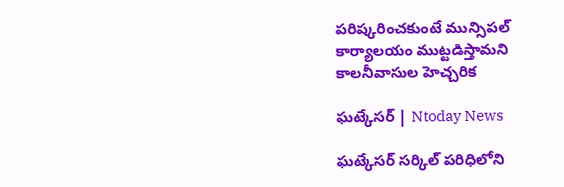పరిష్కరించకుంటే మున్సిపల్ కార్యాలయం ముట్టడిస్తామని కాలనీవాసుల హెచ్చరిక

ఘట్కేసర్ | Ntoday News

ఘట్కేసర్ సర్కిల్‌ పరిధిలోని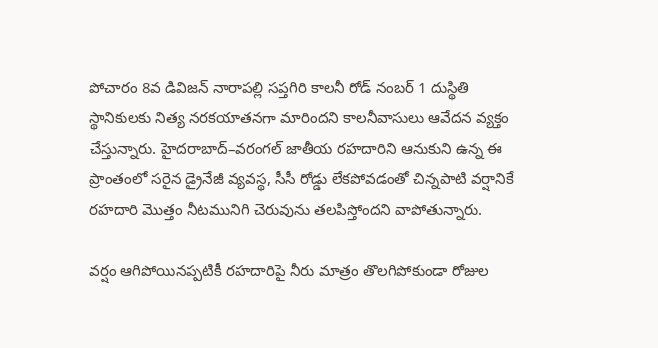పోచారం 8వ డివిజన్‌ నారాపల్లి సప్తగిరి కాలనీ రోడ్‌ నంబర్‌ 1 దుస్థితి స్థానికులకు నిత్య నరకయాతనగా మారిందని కాలనీవాసులు ఆవేదన వ్యక్తం చేస్తున్నారు. హైదరాబాద్–వరంగల్ జాతీయ రహదారిని ఆనుకుని ఉన్న ఈ ప్రాంతంలో సరైన డ్రైనేజీ వ్యవస్థ, సీసీ రోడ్డు లేకపోవడంతో చిన్నపాటి వర్షానికే రహదారి మొత్తం నీటమునిగి చెరువును తలపిస్తోందని వాపోతున్నారు.

వర్షం ఆగిపోయినప్పటికీ రహదారిపై నీరు మాత్రం తొలగిపోకుండా రోజుల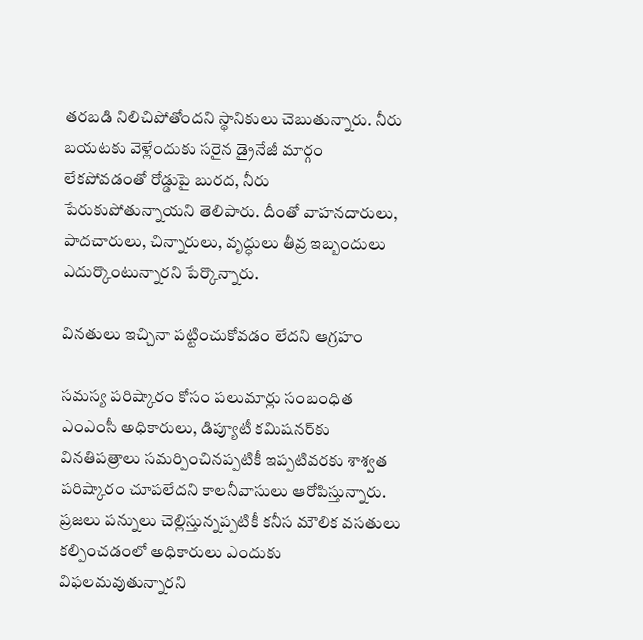తరబడి నిలిచిపోతోందని స్థానికులు చెబుతున్నారు. నీరు బయటకు వెళ్లేందుకు సరైన డ్రైనేజీ మార్గం లేకపోవడంతో రోడ్డుపై బురద, నీరు పేరుకుపోతున్నాయని తెలిపారు. దీంతో వాహనదారులు, పాదచారులు, చిన్నారులు, వృద్ధులు తీవ్ర ఇబ్బందులు ఎదుర్కొంటున్నారని పేర్కొన్నారు.

వినతులు ఇచ్చినా పట్టించుకోవడం లేదని ఆగ్రహం

సమస్య పరిష్కారం కోసం పలుమార్లు సంబంధిత ఎంఎంసీ అధికారులు, డిప్యూటీ కమిషనర్‌కు వినతిపత్రాలు సమర్పించినప్పటికీ ఇప్పటివరకు శాశ్వత పరిష్కారం చూపలేదని కాలనీవాసులు ఆరోపిస్తున్నారు. ప్రజలు పన్నులు చెల్లిస్తున్నప్పటికీ కనీస మౌలిక వసతులు కల్పించడంలో అధికారులు ఎందుకు విఫలమవుతున్నారని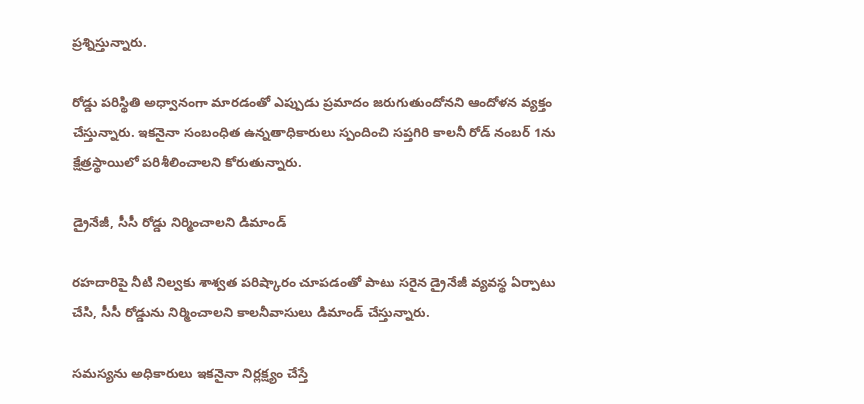ప్రశ్నిస్తున్నారు.

రోడ్డు పరిస్థితి అధ్వానంగా మారడంతో ఎప్పుడు ప్రమాదం జరుగుతుందోనని ఆందోళన వ్యక్తం చేస్తున్నారు. ఇకనైనా సంబంధిత ఉన్నతాధికారులు స్పందించి సప్తగిరి కాలనీ రోడ్‌ నంబర్‌ 1ను క్షేత్రస్థాయిలో పరిశీలించాలని కోరుతున్నారు.

డ్రైనేజీ, సీసీ రోడ్డు నిర్మించాలని డిమాండ్

రహదారిపై నీటి నిల్వకు శాశ్వత పరిష్కారం చూపడంతో పాటు సరైన డ్రైనేజీ వ్యవస్థ ఏర్పాటు చేసి, సీసీ రోడ్డును నిర్మించాలని కాలనీవాసులు డిమాండ్ చేస్తున్నారు.

సమస్యను అధికారులు ఇకనైనా నిర్లక్ష్యం చేస్తే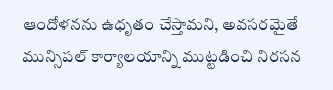ఆందోళనను ఉధృతం చేస్తామని, అవసరమైతే మున్సిపల్ కార్యాలయాన్ని ముట్టడించి నిరసన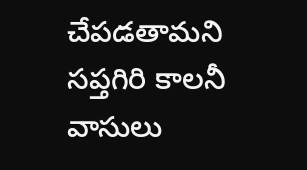చేపడతామని సప్తగిరి కాలనీ వాసులు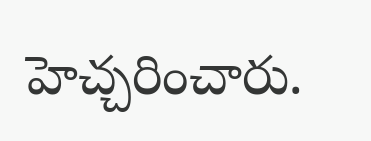హెచ్చరించారు.